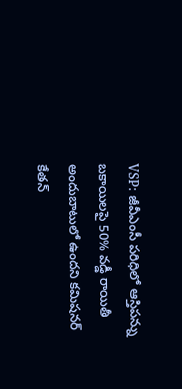VSP: జీవీఎంసీ పరిధిలో ఆస్తిపన్ను బకాయిలపై 50% వడ్డీ రాయితీ అందుబాటులో ఉందని కమిషనర్ కేతన్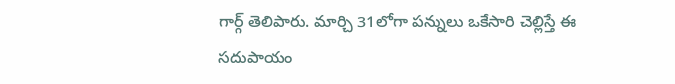గార్గ్ తెలిపారు. మార్చి 31లోగా పన్నులు ఒకేసారి చెల్లిస్తే ఈ సదుపాయం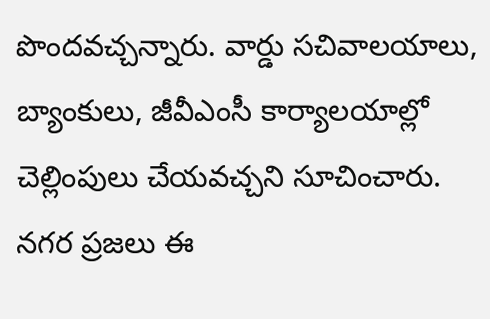పొందవచ్చన్నారు. వార్డు సచివాలయాలు, బ్యాంకులు, జీవీఎంసీ కార్యాలయాల్లో చెల్లింపులు చేయవచ్చని సూచించారు. నగర ప్రజలు ఈ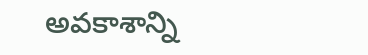అవకాశాన్ని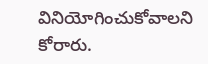వినియోగించుకోవాలని కోరారు.